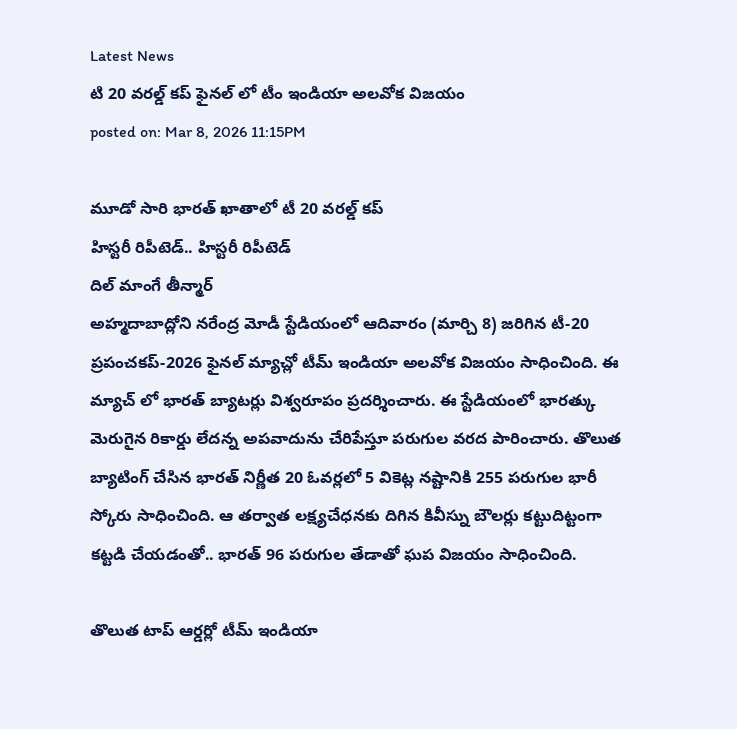Latest News
టి 20 వరల్డ్ కప్ ఫైనల్ లో టీం ఇండియా అలవోక విజయం
posted on: Mar 8, 2026 11:15PM

మూడో సారి భారత్ ఖాతాలో టీ 20 వరల్డ్ కప్
హిస్టరీ రిపీటెడ్.. హిస్టరీ రిపీటెడ్
దిల్ మాంగే తీన్మార్
అహ్మదాబాద్లోని నరేంద్ర మోడీ స్టేడియంలో ఆదివారం (మార్చి 8) జరిగిన టీ-20 ప్రపంచకప్-2026 ఫైనల్ మ్యాచ్లో టీమ్ ఇండియా అలవోక విజయం సాధించింది. ఈ మ్యాచ్ లో భారత్ బ్యాటర్లు విశ్వరూపం ప్రదర్శించారు. ఈ స్టేడియంలో భారత్కు మెరుగైన రికార్డు లేదన్న అపవాదును చేరిపేస్తూ పరుగుల వరద పారించారు. తొలుత బ్యాటింగ్ చేసిన భారత్ నిర్ణీత 20 ఓవర్లలో 5 వికెట్ల నష్టానికి 255 పరుగుల భారీ స్కోరు సాధించింది. ఆ తర్వాత లక్ష్యచేధనకు దిగిన కివీస్ను బౌలర్లు కట్టుదిట్టంగా కట్టడి చేయడంతో.. భారత్ 96 పరుగుల తేడాతో ఘప విజయం సాధించింది.

తొలుత టాప్ ఆర్డర్లో టీమ్ ఇండియా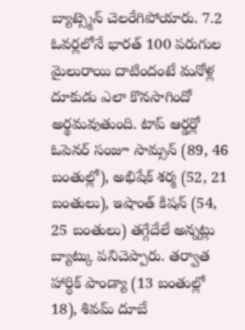బ్యాట్స్మెన్ చెలరేగిపోయారు. 7.2 ఓవర్లలోనే భారత్ 100 పరుగుల మైలురాయి దాటిందంటే మనోళ్ల దూకుడు ఎలా కొనసాగిందో అర్థమవుతుంది. టాప్ ఆర్డర్లో ఓపెనర్ సంజూ సామ్సన్ (89, 46 బంతుల్లో), అభిషేక్ శర్మ (52, 21 బంతులు), ఇషాంత్ కిషన్ (54, 25 బంతులు) తగ్గేదేలే అన్నట్లు బ్యాట్కు పనిచెప్పారు. తర్వాత హార్ధిక్ పాండ్యా (13 బంతుల్లో 18), శివమ్ దూబే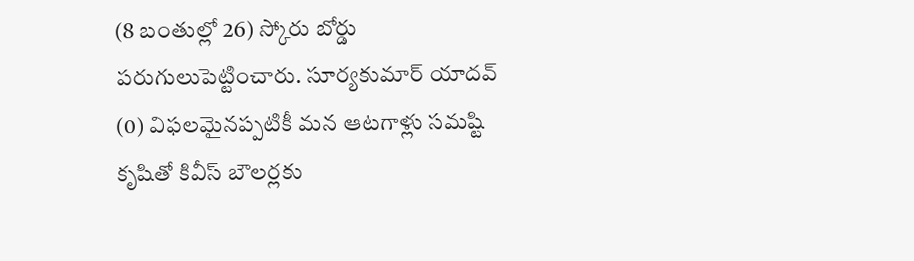(8 బంతుల్లో 26) స్కోరు బోర్డు పరుగులుపెట్టించారు. సూర్యకుమార్ యాదవ్ (0) విఫలమైనప్పటికీ మన ఆటగాళ్లు సమష్టి కృషితో కివీస్ బౌలర్లకు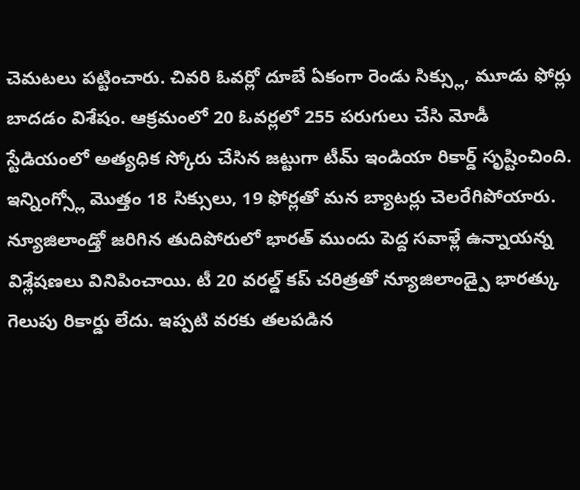చెమటలు పట్టించారు. చివరి ఓవర్లో దూబే ఏకంగా రెండు సిక్స్లు, మూడు ఫోర్లు బాదడం విశేషం. ఆక్రమంలో 20 ఓవర్లలో 255 పరుగులు చేసి మోడీ స్టేడియంలో అత్యధిక స్కోరు చేసిన జట్టుగా టీమ్ ఇండియా రికార్డ్ సృష్టించింది. ఇన్నింగ్స్లో మొత్తం 18 సిక్సులు, 19 ఫోర్లతో మన బ్యాటర్లు చెలరేగిపోయారు.
న్యూజిలాండ్తో జరిగిన తుదిపోరులో భారత్ ముందు పెద్ద సవాళ్లే ఉన్నాయన్న విశ్లేషణలు వినిపించాయి. టీ 20 వరల్డ్ కప్ చరిత్రతో న్యూజిలాండ్పై భారత్కు గెలుపు రికార్డు లేదు. ఇప్పటి వరకు తలపడిన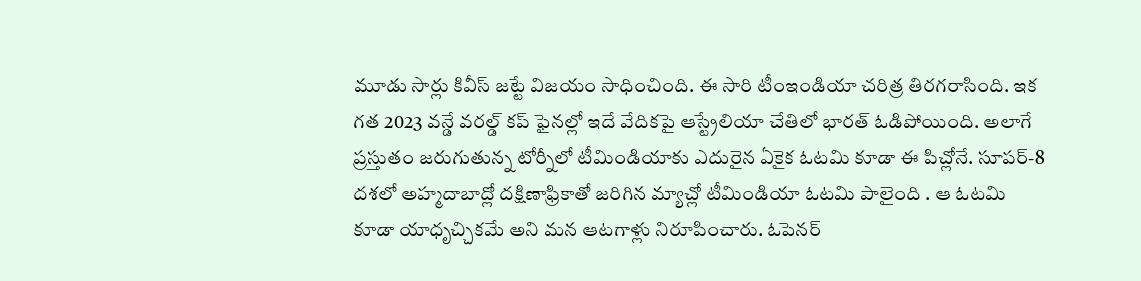మూడు సార్లు కివీస్ జట్టే విజయం సాధించింది. ఈ సారి టీంఇండియా చరిత్ర తిరగరాసింది. ఇక గత 2023 వన్డే వరల్డ్ కప్ ఫైనల్లో ఇదే వేదికపై ఆస్ట్రేలియా చేతిలో భారత్ ఓడిపోయింది. అలాగే ప్రస్తుతం జరుగుతున్న టోర్నీలో టీమిండియాకు ఎదురైన ఏకైక ఓటమి కూడా ఈ పిచ్లోనే. సూపర్-8 దశలో అహ్మదాబాద్లో దక్షిణాఫ్రికాతో జరిగిన మ్యాచ్లో టీమిండియా ఓటమి పాలైంది . ఆ ఓటమి కూడా యాధృచ్చికమే అని మన ఆటగాళ్లు నిరూపించారు. ఓపెనర్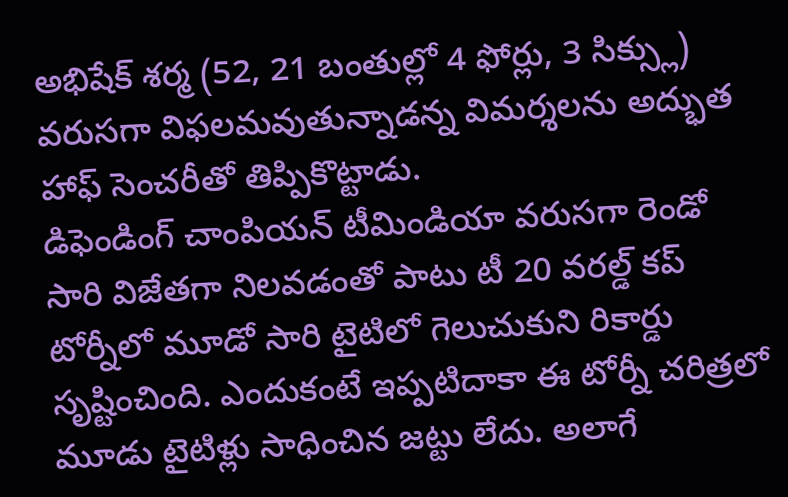అభిషేక్ శర్మ (52, 21 బంతుల్లో 4 ఫోర్లు, 3 సిక్స్లు) వరుసగా విఫలమవుతున్నాడన్న విమర్శలను అద్భుత హాఫ్ సెంచరీతో తిప్పికొట్టాడు.
డిఫెండింగ్ చాంపియన్ టీమిండియా వరుసగా రెండో సారి విజేతగా నిలవడంతో పాటు టీ 20 వరల్డ్ కప్ టోర్నీలో మూడో సారి టైటిలో గెలుచుకుని రికార్డు సృష్టించింది. ఎందుకంటే ఇప్పటిదాకా ఈ టోర్నీ చరిత్రలో మూడు టైటిళ్లు సాధించిన జట్టు లేదు. అలాగే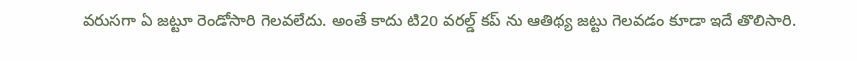వరుసగా ఏ జట్టూ రెండోసారి గెలవలేదు. అంతే కాదు టి20 వరల్డ్ కప్ ను ఆతిథ్య జట్టు గెలవడం కూడా ఇదే తొలిసారి.